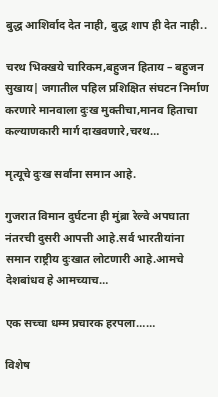बुद्ध आशिर्वाद देत नाही, बुद्ध शाप ही देत नाही..

चरथ भिक्खये चारिकम,बहुजन हिताय – बहुजन सुखाय| जगातील पहिल प्रशिक्षित संघटन निर्माण करणारे मानवाला दुःख मुक्तीचा,मानव हिताचा कल्याणकारी मार्ग दाखवणारे,चरथ…

मृत्यूचे दुःख सर्वांना समान आहे.

गुजरात विमान दुर्घटना ही मुंब्रा रेल्वे अपघाता नंतरची दुसरी आपत्ती आहे.सर्व भारतीयांना समान राष्ट्रीय दुःखात लोटणारी आहे.आमचे देशबांधव हे आमच्याच…

एक सच्चा धम्म प्रचारक हरपला……

विशेष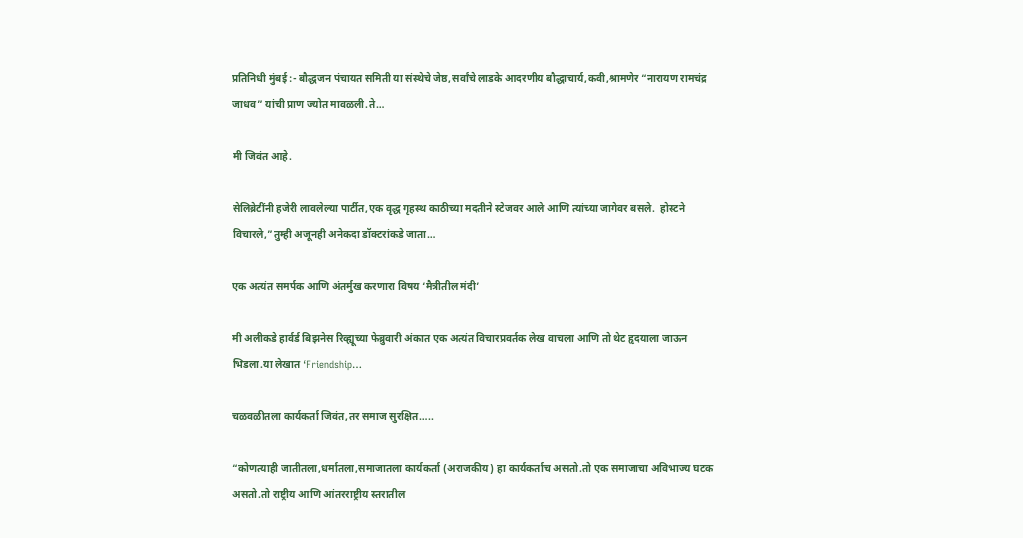प्रतिनिधी मुंबई :- बौद्धजन पंचायत समिती या संस्थेचे जेष्ठ,सर्वांचे लाडके आदरणीय बौद्धाचार्य,कवी,श्रामणेर “नारायण रामचंद्र जाधव” यांची प्राण ज्योत मावळली.ते…

मी जिवंत आहे.

सेलिब्रेटींनी हजेरी लावलेल्या पार्टीत,एक वृद्ध गृहस्थ काठीच्या मदतीने स्टेजवर आले आणि त्यांच्या जागेवर बसले.  होस्टने विचारले,”तुम्ही अजूनही अनेकदा डॉक्टरांकडे जाता…

एक अत्यंत समर्पक आणि अंतर्मुख करणारा विषय ‘मैत्रीतील मंदी’

मी अलीकडे हार्वर्ड बिझनेस रिव्ह्यूच्या फेब्रुवारी अंकात एक अत्यंत विचारप्रवर्तक लेख वाचला आणि तो थेट हृदयाला जाऊन भिडला.या लेखात ‘Friendship…

चळवळीतला कार्यकर्ता जिवंत,तर समाज सुरक्षित…..

“कोणत्याही जातीतला,धर्मातला,समाजातला कार्यकर्ता (अराजकीय) हा कार्यकर्ताच असतो.तो एक समाजाचा अविभाज्य घटक असतो.तो राष्ट्रीय आणि आंतरराष्ट्रीय स्तरातील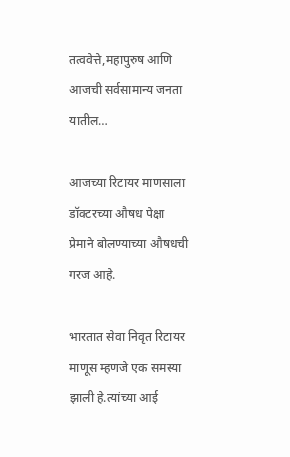तत्ववेत्ते,महापुरुष आणि आजची सर्वसामान्य जनता यातील…

आजच्या रिटायर माणसाला डॉक्टरच्या औषध पेक्षा प्रेमाने बोलण्याच्या औषधची गरज आहे.

भारतात सेवा निवृत रिटायर माणूस म्हणजे एक समस्या झाली हे.त्यांच्या आई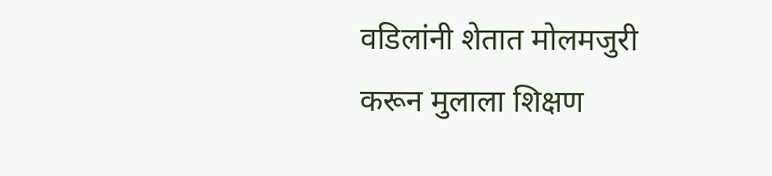वडिलांनी शेतात मोलमजुरी करून मुलाला शिक्षण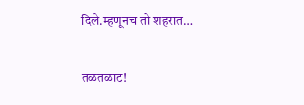दिले.म्हणूनच तो शहरात…

तळतळाट!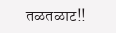तळतळाट!!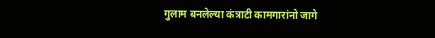गुलाम बनलेल्या कंत्राटी कामगारांनो जागे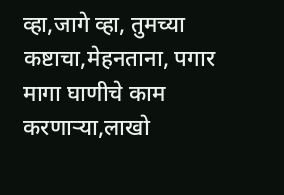व्हा,जागे व्हा, तुमच्या कष्टाचा,मेहनताना, पगार मागा घाणीचे काम करणाऱ्या,लाखो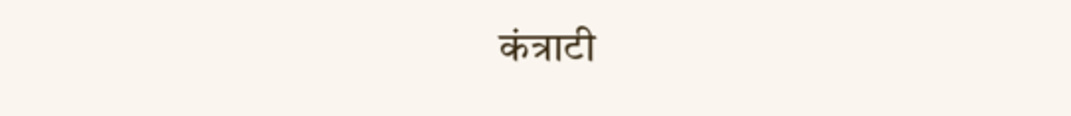कंत्राटी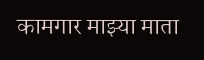कामगार माझ्या माता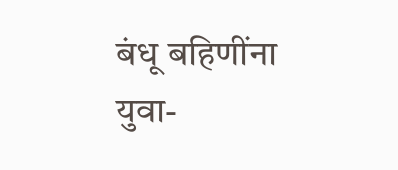बंधू बहिणींना युवा-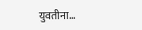युवतीना…